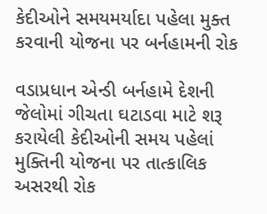કેદીઓને સમયમર્યાદા પહેલા મુક્ત કરવાની યોજના પર બર્નહામની રોક

વડાપ્રધાન એન્ડી બર્નહામે દેશની જેલોમાં ગીચતા ઘટાડવા માટે શરૂ કરાયેલી કેદીઓની સમય પહેલાં મુક્તિની યોજના પર તાત્કાલિક અસરથી રોક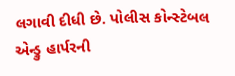લગાવી દીધી છે. પોલીસ કોન્સ્ટેબલ એન્ડ્રુ હાર્પરની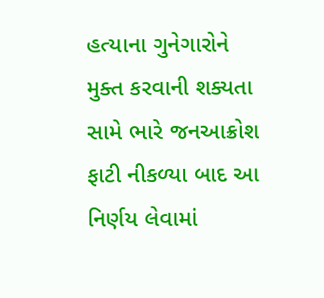હત્યાના ગુનેગારોને મુક્ત કરવાની શક્યતા સામે ભારે જનઆક્રોશ ફાટી નીકળ્યા બાદ આ નિર્ણય લેવામાં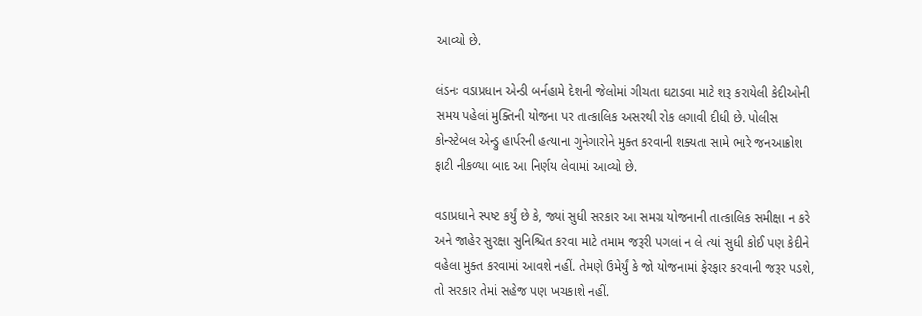આવ્યો છે.

લંડનઃ વડાપ્રધાન એન્ડી બર્નહામે દેશની જેલોમાં ગીચતા ઘટાડવા માટે શરૂ કરાયેલી કેદીઓની સમય પહેલાં મુક્તિની યોજના પર તાત્કાલિક અસરથી રોક લગાવી દીધી છે. પોલીસ કોન્સ્ટેબલ એન્ડ્રુ હાર્પરની હત્યાના ગુનેગારોને મુક્ત કરવાની શક્યતા સામે ભારે જનઆક્રોશ ફાટી નીકળ્યા બાદ આ નિર્ણય લેવામાં આવ્યો છે.

વડાપ્રધાને સ્પષ્ટ કર્યું છે કે, જ્યાં સુધી સરકાર આ સમગ્ર યોજનાની તાત્કાલિક સમીક્ષા ન કરે અને જાહેર સુરક્ષા સુનિશ્ચિત કરવા માટે તમામ જરૂરી પગલાં ન લે ત્યાં સુધી કોઈ પણ કેદીને વહેલા મુક્ત કરવામાં આવશે નહીં. તેમણે ઉમેર્યું કે જો યોજનામાં ફેરફાર કરવાની જરૂર પડશે, તો સરકાર તેમાં સહેજ પણ ખચકાશે નહીં.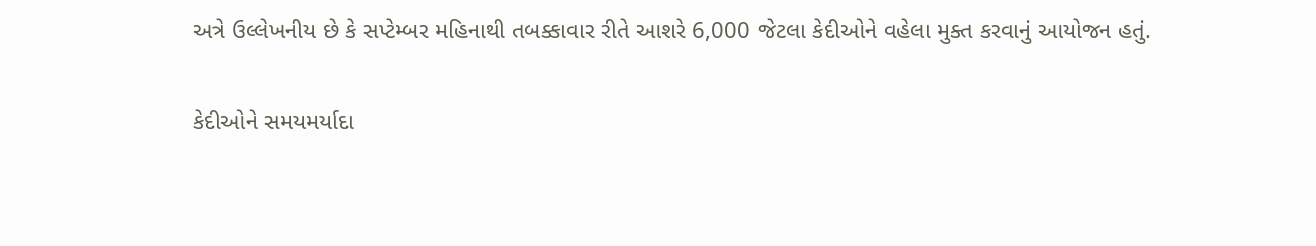અત્રે ઉલ્લેખનીય છે કે સપ્ટેમ્બર મહિનાથી તબક્કાવાર રીતે આશરે 6,000 જેટલા કેદીઓને વહેલા મુક્ત કરવાનું આયોજન હતું.

કેદીઓને સમયમર્યાદા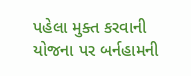પહેલા મુક્ત કરવાની યોજના પર બર્નહામની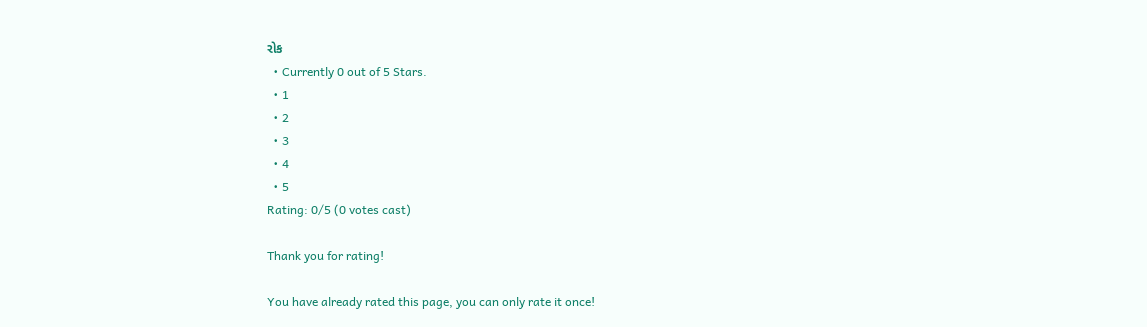રોક
  • Currently 0 out of 5 Stars.
  • 1
  • 2
  • 3
  • 4
  • 5
Rating: 0/5 (0 votes cast)

Thank you for rating!

You have already rated this page, you can only rate it once!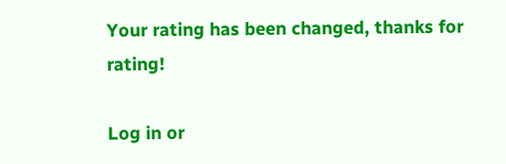Your rating has been changed, thanks for rating!

Log in or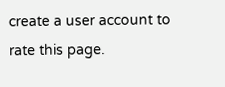create a user account to rate this page.